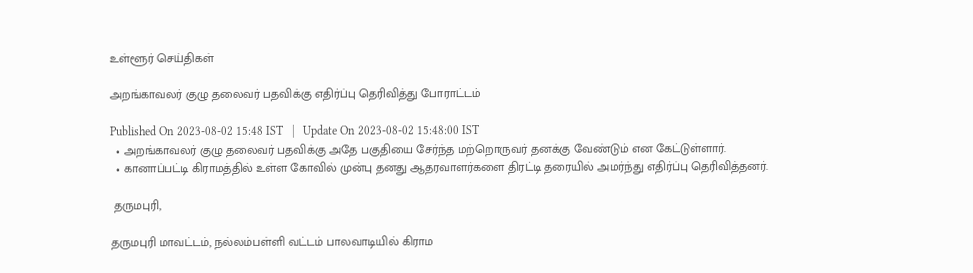உள்ளூர் செய்திகள்

அறங்காவலர் குழு தலைவர் பதவிக்கு எதிர்ப்பு தெரிவித்து போராட்டம்

Published On 2023-08-02 15:48 IST   |   Update On 2023-08-02 15:48:00 IST
  • அறங்காவலர் குழு தலைவர் பதவிக்கு அதே பகுதியை சேர்ந்த மற்றொருவர் தனக்கு வேண்டும் என கேட்டுள்ளார்.
  • கானாப்பட்டி கிராமத்தில் உள்ள கோவில் முன்பு தனது ஆதரவாளர்களை திரட்டி தரையில் அமர்ந்து எதிர்ப்பு தெரிவித்தனர்.

 தருமபுரி,

தருமபுரி மாவட்டம், நல்லம்பள்ளி வட்டம் பாலவாடியில் கிராம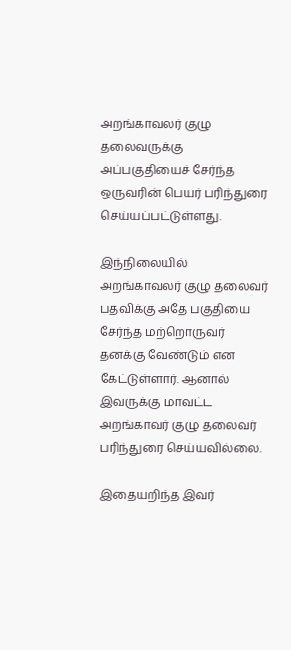அறங்காவலர் குழு தலைவருக்கு அப்பகுதியைச் சேர்ந்த ஒருவரின் பெயர் பரிந்துரை செய்யப்பட்டுள்ளது.

இந்நிலையில் அறங்காவலர் குழு தலைவர் பதவிக்கு அதே பகுதியை சேர்ந்த மற்றொருவர் தனக்கு வேண்டும் என கேட்டுள்ளார். ஆனால் இவருக்கு மாவட்ட அறங்காவர் குழு தலைவர் பரிந்துரை செய்யவில்லை.

இதையறிந்த இவர்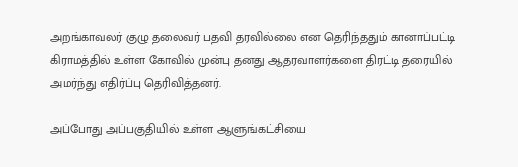அறங்காவலர் குழு தலைவர் பதவி தரவில்லை என தெரிந்ததும் கானாப்பட்டி கிராமத்தில் உள்ள கோவில் முன்பு தனது ஆதரவாளர்களை திரட்டி தரையில் அமர்ந்து எதிர்ப்பு தெரிவித்தனர்.

அப்போது அப்பகுதியில் உள்ள ஆளுங்கட்சியை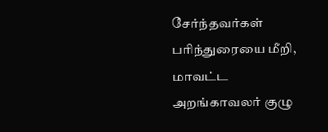சேர்ந்தவர்கள் பரிந்துரையை மீறி, மாவட்ட அறங்காவலர் குழு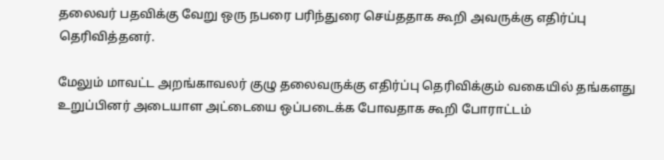தலைவர் பதவிக்கு வேறு ஒரு நபரை பரிந்துரை செய்ததாக கூறி அவருக்கு எதிர்ப்பு தெரிவித்தனர்.

மேலும் மாவட்ட அறங்காவலர் குழு தலைவருக்கு எதிர்ப்பு தெரிவிக்கும் வகையில் தங்களது உறுப்பினர் அடையாள அட்டையை ஒப்படைக்க போவதாக கூறி போராட்டம்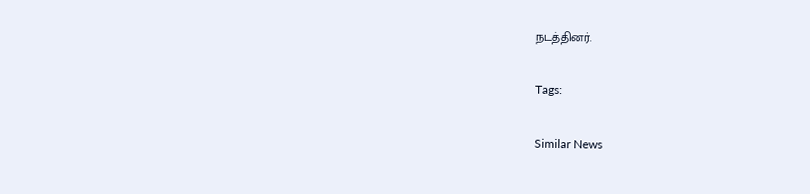நடத்தினர்.

Tags:

Similar News